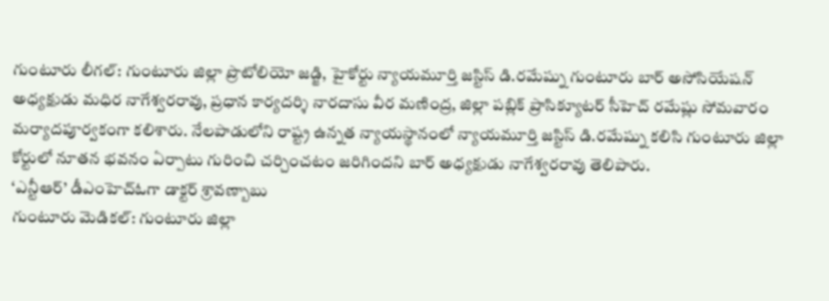గుంటూరు లీగల్: గుంటూరు జిల్లా ప్రొటోలియో జడ్జి, హైకోర్టు న్యాయమూర్తి జస్టిస్ డి.రమేష్ను గుంటూరు బార్ అసోసియేషన్ అధ్యక్షుడు మధిర నాగేశ్వరరావు, ప్రధాన కార్యదర్శి నారదాసు వీర మణింద్ర, జిల్లా పబ్లిక్ ప్రాసిక్యూటర్ సీహెచ్ రమేష్లు సోమవారం మర్యాదపూర్వకంగా కలిశారు. నేలపాడులోని రాష్ట్ర ఉన్నత న్యాయస్థానంలో న్యాయమూర్తి జస్టిస్ డి.రమేష్ను కలిసి గుంటూరు జిల్లా కోర్టులో నూతన భవనం ఏర్పాటు గురించి చర్చించటం జరిగిందని బార్ అధ్యక్షుడు నాగేశ్వరరావు తెలిపారు.
‘ఎన్టీఆర్’ డీఎంహెచ్ఓగా డాక్టర్ శ్రావణ్బాబు
గుంటూరు మెడికల్: గుంటూరు జిల్లా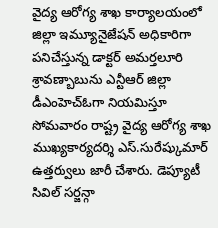వైద్య ఆరోగ్య శాఖ కార్యాలయంలో జిల్లా ఇమ్యూనైజేషన్ అధికారిగా పనిచేస్తున్న డాక్టర్ అమర్తలూరి శ్రావణ్బాబును ఎన్టీఆర్ జిల్లా డీఎంహెచ్ఓగా నియమిస్తూ సోమవారం రాష్ట్ర వైద్య ఆరోగ్య శాఖ ముఖ్యకార్యదర్శి ఎస్.సురేష్కుమార్ ఉత్తర్వులు జారీ చేశారు. డెప్యూటీ సివిల్ సర్జన్గా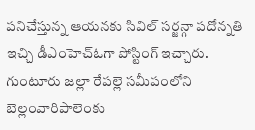పనిచేస్తున్న ఆయనకు సివిల్ సర్జన్గా పదోన్నతి ఇచ్చి డీఎంహెచ్ఓగా పోస్టింగ్ ఇచ్చారు. గుంటూరు జల్లా రేపల్లె సమీపంలోని బెల్లంవారిపాలెంకు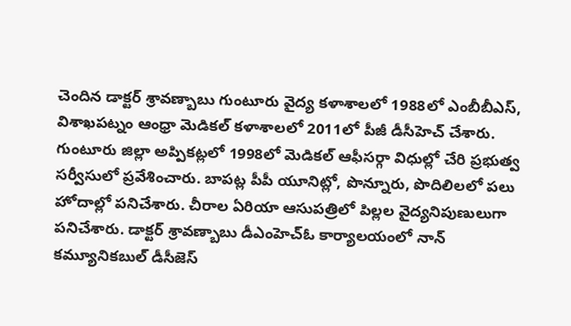చెందిన డాక్టర్ శ్రావణ్బాబు గుంటూరు వైద్య కళాశాలలో 1988లో ఎంబీబీఎస్, విశాఖపట్నం ఆంధ్రా మెడికల్ కళాశాలలో 2011లో పీజీ డీసీహెచ్ చేశారు. గుంటూరు జిల్లా అప్పికట్లలో 1998లో మెడికల్ ఆఫీసర్గా విధుల్లో చేరి ప్రభుత్వ సర్వీసులో ప్రవేశించారు. బాపట్ల పీపీ యూనిట్లో, పొన్నూరు, పొదిలిలలో పలు హోదాల్లో పనిచేశారు. చీరాల ఏరియా ఆసుపత్రిలో పిల్లల వైద్యనిపుణులుగా పనిచేశారు. డాక్టర్ శ్రావణ్బాబు డీఎంహెచ్ఓ కార్యాలయంలో నాన్ కమ్యూనికబుల్ డీసీజెస్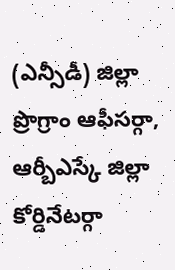(ఎన్సీడీ) జిల్లా ప్రొగ్రాం ఆఫీసర్గా, ఆర్బీఎస్కే జిల్లా కోర్డినేటర్గా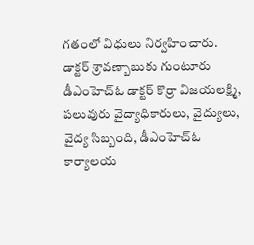గతంలో విధులు నిర్వహించారు. డాక్టర్ శ్రావణ్బాబుకు గుంటూరు డీఎంహెచ్ఓ డాక్టర్ కొర్రా విజయలక్ష్మి, పలువురు వైద్యాధికారులు, వైద్యులు, వైద్య సిబ్బంది, డీఎంహెచ్ఓ కార్యాలయ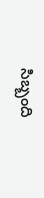సిబ్బంది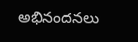అభినందనలు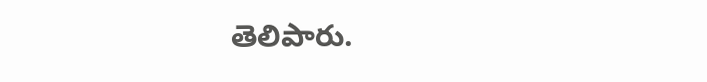తెలిపారు.